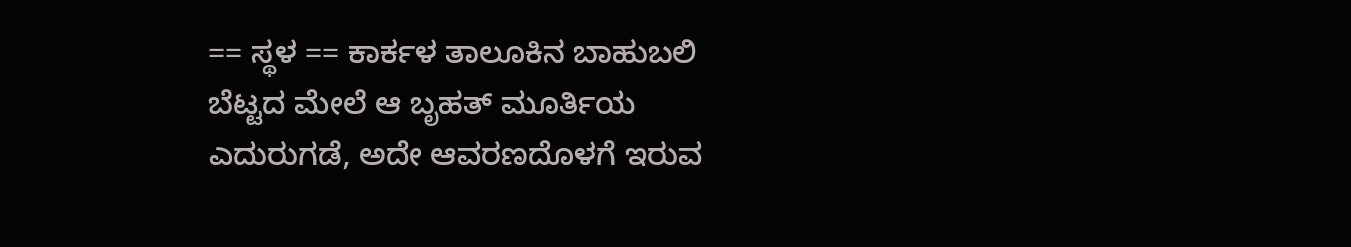== ಸ್ಥಳ == ಕಾರ್ಕಳ ತಾಲೂಕಿನ ಬಾಹುಬಲಿ ಬೆಟ್ಟದ ಮೇಲೆ ಆ ಬೃಹತ್ ಮೂರ್ತಿಯ ಎದುರುಗಡೆ, ಅದೇ ಆವರಣದೊಳಗೆ ಇರುವ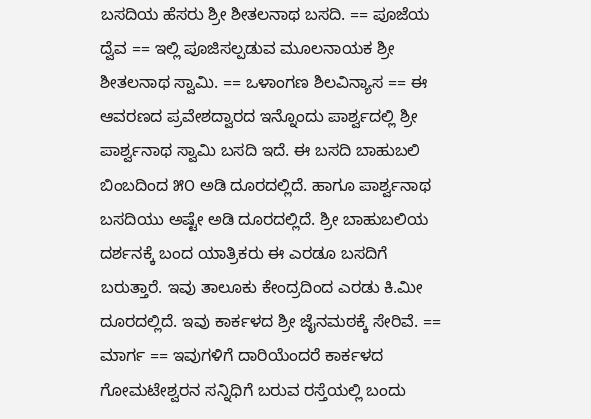ಬಸದಿಯ ಹೆಸರು ಶ್ರೀ ಶೀತಲನಾಥ ಬಸದಿ. == ಪೂಜೆಯ ದ್ವೆವ == ಇಲ್ಲಿ ಪೂಜಿಸಲ್ಪಡುವ ಮೂಲನಾಯಕ ಶ್ರೀ ಶೀತಲನಾಥ ಸ್ವಾಮಿ. == ಒಳಾಂಗಣ ಶಿಲವಿನ್ಯಾಸ == ಈ ಆವರಣದ ಪ್ರವೇಶದ್ವಾರದ ಇನ್ನೊಂದು ಪಾರ್ಶ್ವದಲ್ಲಿ ಶ್ರೀ ಪಾರ್ಶ್ವನಾಥ ಸ್ವಾಮಿ ಬಸದಿ ಇದೆ. ಈ ಬಸದಿ ಬಾಹುಬಲಿ ಬಿಂಬದಿಂದ ೫೦ ಅಡಿ ದೂರದಲ್ಲಿದೆ. ಹಾಗೂ ಪಾರ್ಶ್ವನಾಥ ಬಸದಿಯು ಅಷ್ಟೇ ಅಡಿ ದೂರದಲ್ಲಿದೆ. ಶ್ರೀ ಬಾಹುಬಲಿಯ ದರ್ಶನಕ್ಕೆ ಬಂದ ಯಾತ್ರಿಕರು ಈ ಎರಡೂ ಬಸದಿಗೆ ಬರುತ್ತಾರೆ. ಇವು ತಾಲೂಕು ಕೇಂದ್ರದಿಂದ ಎರಡು ಕಿ.ಮೀ ದೂರದಲ್ಲಿದೆ. ಇವು ಕಾರ್ಕಳದ ಶ್ರೀ ಜೈನಮಠಕ್ಕೆ ಸೇರಿವೆ. == ಮಾರ್ಗ == ಇವುಗಳಿಗೆ ದಾರಿಯೆಂದರೆ ಕಾರ್ಕಳದ ಗೋಮಟೇಶ್ವರನ ಸನ್ನಿಧಿಗೆ ಬರುವ ರಸ್ತೆಯಲ್ಲಿ ಬಂದು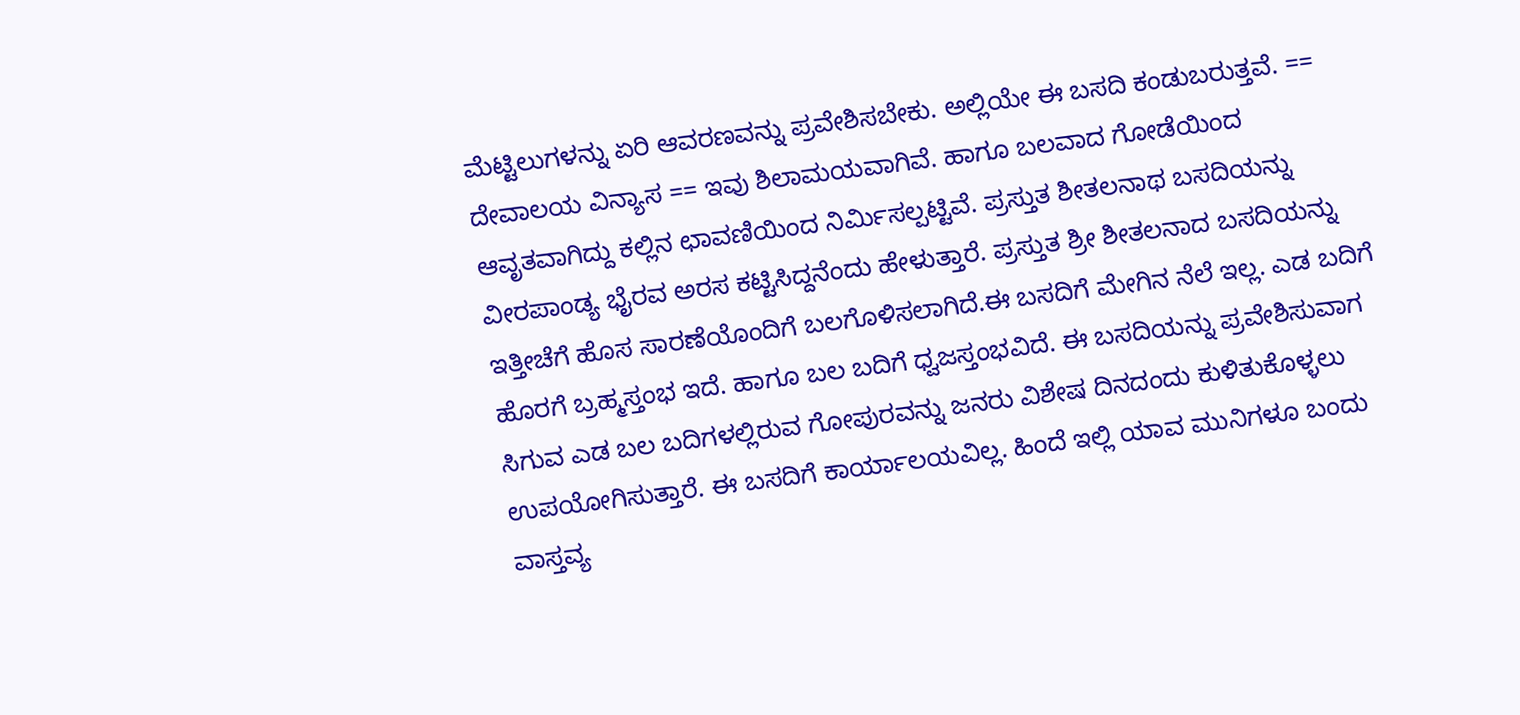ಮೆಟ್ಟಿಲುಗಳನ್ನು ಏರಿ ಆವರಣವನ್ನು ಪ್ರವೇಶಿಸಬೇಕು. ಅಲ್ಲಿಯೇ ಈ ಬಸದಿ ಕಂಡುಬರುತ್ತವೆ. == ದೇವಾಲಯ ವಿನ್ಯಾಸ == ಇವು ಶಿಲಾಮಯವಾಗಿವೆ. ಹಾಗೂ ಬಲವಾದ ಗೋಡೆಯಿಂದ ಆವೃತವಾಗಿದ್ದು ಕಲ್ಲಿನ ಛಾವಣಿಯಿಂದ ನಿರ್ಮಿಸಲ್ಪಟ್ಟಿವೆ. ಪ್ರಸ್ತುತ ಶೀತಲನಾಥ ಬಸದಿಯನ್ನು ವೀರಪಾಂಡ್ಯ ಭೈರವ ಅರಸ ಕಟ್ಟಿಸಿದ್ದನೆಂದು ಹೇಳುತ್ತಾರೆ. ಪ್ರಸ್ತುತ ಶ್ರೀ ಶೀತಲನಾದ ಬಸದಿಯನ್ನು ಇತ್ತೀಚೆಗೆ ಹೊಸ ಸಾರಣೆಯೊಂದಿಗೆ ಬಲಗೊಳಿಸಲಾಗಿದೆ.ಈ ಬಸದಿಗೆ ಮೇಗಿನ ನೆಲೆ ಇಲ್ಲ. ಎಡ ಬದಿಗೆ ಹೊರಗೆ ಬ್ರಹ್ಮಸ್ತಂಭ ಇದೆ. ಹಾಗೂ ಬಲ ಬದಿಗೆ ಧ್ವಜಸ್ತಂಭವಿದೆ. ಈ ಬಸದಿಯನ್ನು ಪ್ರವೇಶಿಸುವಾಗ ಸಿಗುವ ಎಡ ಬಲ ಬದಿಗಳಲ್ಲಿರುವ ಗೋಪುರವನ್ನು ಜನರು ವಿಶೇಷ ದಿನದಂದು ಕುಳಿತುಕೊಳ್ಳಲು ಉಪಯೋಗಿಸುತ್ತಾರೆ. ಈ ಬಸದಿಗೆ ಕಾರ್ಯಾಲಯವಿಲ್ಲ. ಹಿಂದೆ ಇಲ್ಲಿ ಯಾವ ಮುನಿಗಳೂ ಬಂದು ವಾಸ್ತವ್ಯ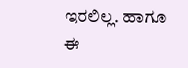ಇರಲಿಲ್ಲ. ಹಾಗೂ ಈ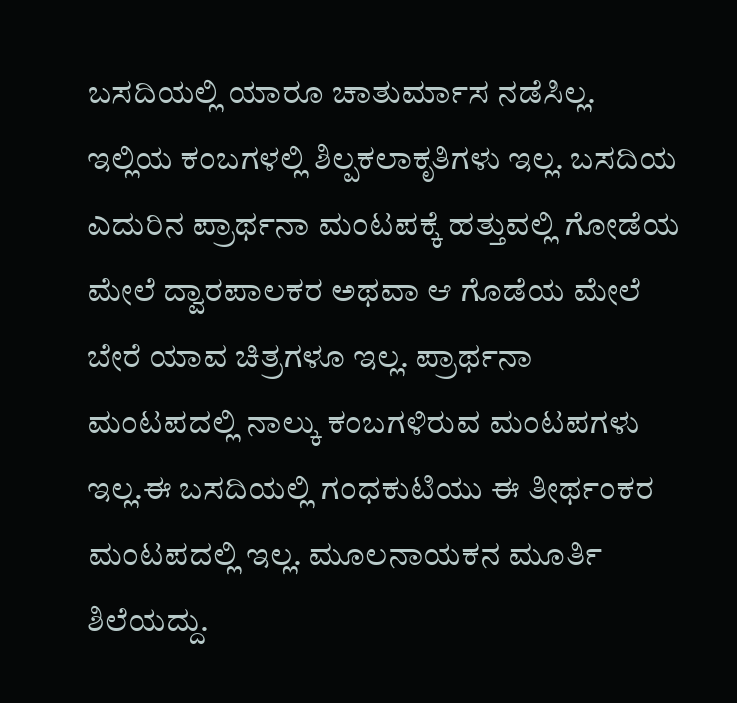ಬಸದಿಯಲ್ಲಿ ಯಾರೂ ಚಾತುರ್ಮಾಸ ನಡೆಸಿಲ್ಲ. ಇಲ್ಲಿಯ ಕಂಬಗಳಲ್ಲಿ ಶಿಲ್ಪಕಲಾಕೃತಿಗಳು ಇಲ್ಲ. ಬಸದಿಯ ಎದುರಿನ ಪ್ರಾರ್ಥನಾ ಮಂಟಪಕ್ಕೆ ಹತ್ತುವಲ್ಲಿ ಗೋಡೆಯ ಮೇಲೆ ದ್ವಾರಪಾಲಕರ ಅಥವಾ ಆ ಗೊಡೆಯ ಮೇಲೆ ಬೇರೆ ಯಾವ ಚಿತ್ರಗಳೂ ಇಲ್ಲ. ಪ್ರಾರ್ಥನಾ ಮಂಟಪದಲ್ಲಿ ನಾಲ್ಕು ಕಂಬಗಳಿರುವ ಮಂಟಪಗಳು ಇಲ್ಲ.ಈ ಬಸದಿಯಲ್ಲಿ ಗಂಧಕುಟಿಯು ಈ ತೀರ್ಥಂಕರ ಮಂಟಪದಲ್ಲಿ ಇಲ್ಲ. ಮೂಲನಾಯಕನ ಮೂರ್ತಿ ಶಿಲೆಯದ್ದು.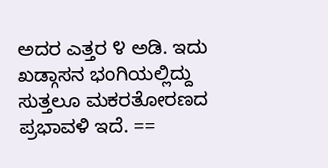ಅದರ ಎತ್ತರ ೪ ಅಡಿ. ಇದು ಖಡ್ಗಾಸನ ಭಂಗಿಯಲ್ಲಿದ್ದು ಸುತ್ತಲೂ ಮಕರತೋರಣದ ಪ್ರಭಾವಳಿ ಇದೆ. ==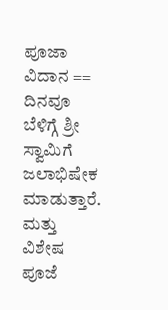ಪೂಜಾ ವಿದಾನ == ದಿನವೂ ಬೆಳಿಗ್ಗೆ ಶ್ರೀ ಸ್ವಾಮಿಗೆ ಜಲಾಭಿಷೇಕ ಮಾಡುತ್ತಾರೆ. ಮತ್ತು ವಿಶೇಷ ಪೂಜೆ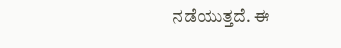ನಡೆಯುತ್ತದೆ. ಈ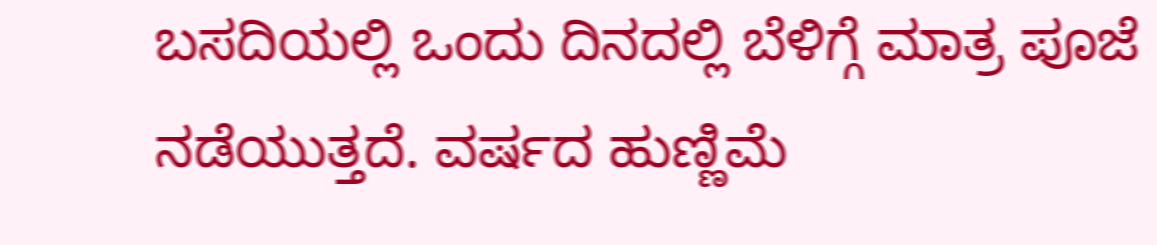ಬಸದಿಯಲ್ಲಿ ಒಂದು ದಿನದಲ್ಲಿ ಬೆಳಿಗ್ಗೆ ಮಾತ್ರ ಪೂಜೆ ನಡೆಯುತ್ತದೆ. ವರ್ಷದ ಹುಣ್ಣಿಮೆ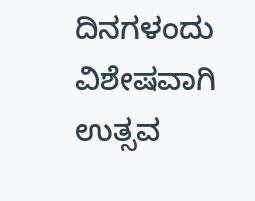ದಿನಗಳಂದು ವಿಶೇಷವಾಗಿ ಉತ್ಸವ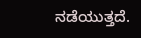ನಡೆಯುತ್ತದೆ.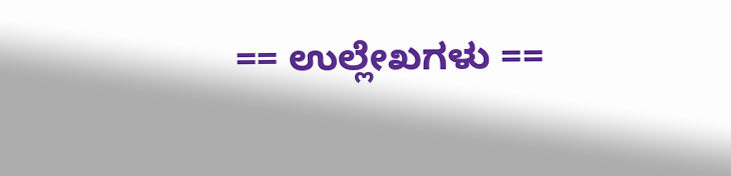== ಉಲ್ಲೇಖಗಳು ==